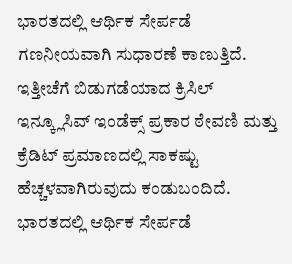ಭಾರತದಲ್ಲಿ ಆರ್ಥಿಕ ಸೇರ್ಪಡೆ ಗಣನೀಯವಾಗಿ ಸುಧಾರಣೆ ಕಾಣುತ್ತಿದೆ. ಇತ್ತೀಚೆಗೆ ಬಿಡುಗಡೆಯಾದ ಕ್ರಿಸಿಲ್ ಇನ್ಕ್ಲೂಸಿವ್ ಇಂಡೆಕ್ಸ್ ಪ್ರಕಾರ ಠೇವಣಿ ಮತ್ತು ಕ್ರೆಡಿಟ್ ಪ್ರಮಾಣದಲ್ಲಿ ಸಾಕಷ್ಟು ಹೆಚ್ಚಳವಾಗಿರುವುದು ಕಂಡುಬಂದಿದೆ.
ಭಾರತದಲ್ಲಿ ಆರ್ಥಿಕ ಸೇರ್ಪಡೆ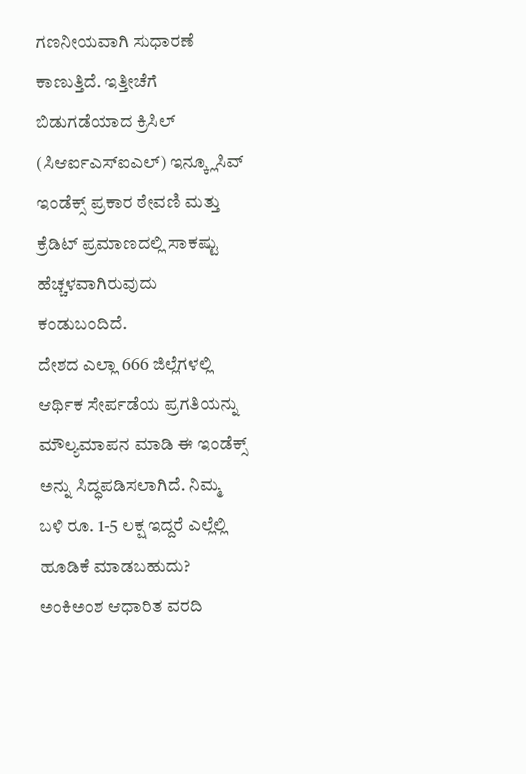ಗಣನೀಯವಾಗಿ ಸುಧಾರಣೆ ಕಾಣುತ್ತಿದೆ. ಇತ್ತೀಚೆಗೆ ಬಿಡುಗಡೆಯಾದ ಕ್ರಿಸಿಲ್ (ಸಿಆರ್ಐಎಸ್ಐಎಲ್) ಇನ್ಕ್ಲೂಸಿವ್ ಇಂಡೆಕ್ಸ್ ಪ್ರಕಾರ ಠೇವಣಿ ಮತ್ತು ಕ್ರೆಡಿಟ್ ಪ್ರಮಾಣದಲ್ಲಿ ಸಾಕಷ್ಟು ಹೆಚ್ಚಳವಾಗಿರುವುದು ಕಂಡುಬಂದಿದೆ.
ದೇಶದ ಎಲ್ಲಾ 666 ಜಿಲ್ಲೆಗಳಲ್ಲಿ ಆರ್ಥಿಕ ಸೇರ್ಪಡೆಯ ಪ್ರಗತಿಯನ್ನು ಮೌಲ್ಯಮಾಪನ ಮಾಡಿ ಈ ಇಂಡೆಕ್ಸ್ ಅನ್ನು ಸಿದ್ಧಪಡಿಸಲಾಗಿದೆ. ನಿಮ್ಮ ಬಳಿ ರೂ. 1-5 ಲಕ್ಷ ಇದ್ದರೆ ಎಲ್ಲೆಲ್ಲಿ ಹೂಡಿಕೆ ಮಾಡಬಹುದು?
ಅಂಕಿಅಂಶ ಆಧಾರಿತ ವರದಿ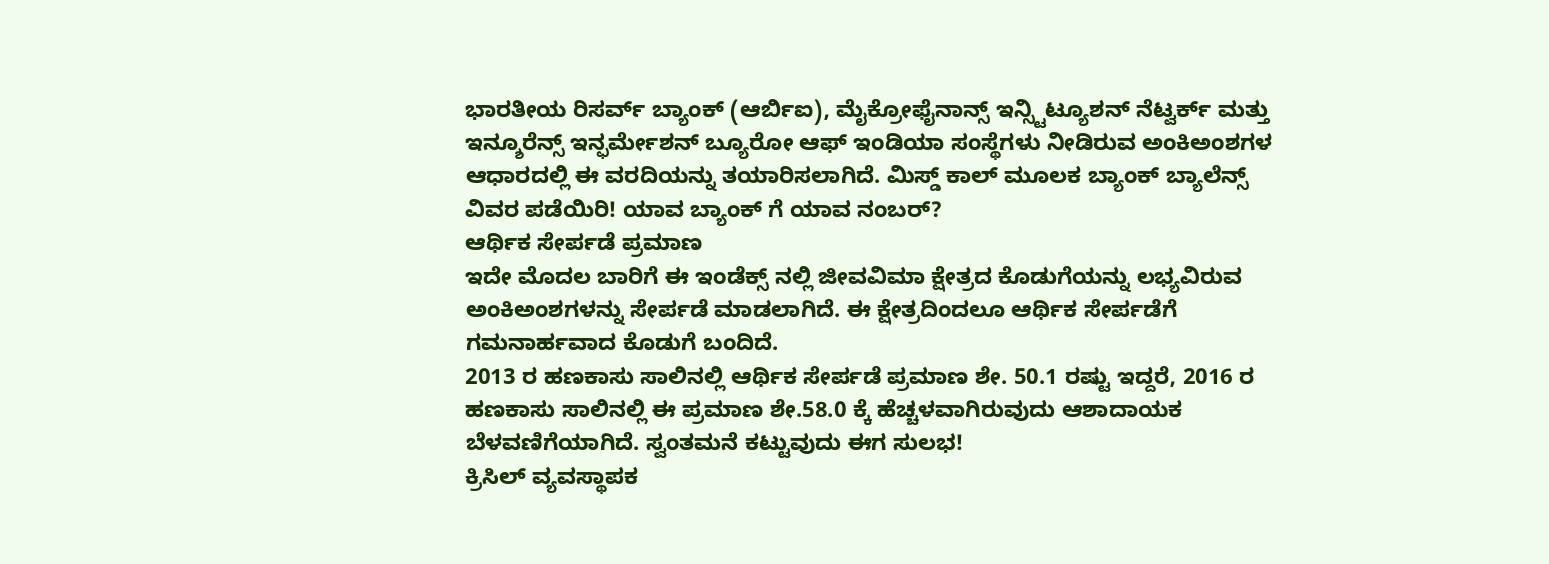ಭಾರತೀಯ ರಿಸರ್ವ್ ಬ್ಯಾಂಕ್ (ಆರ್ಬಿಐ), ಮೈಕ್ರೋಫೈನಾನ್ಸ್ ಇನ್ಸ್ಟಿಟ್ಯೂಶನ್ ನೆಟ್ವರ್ಕ್ ಮತ್ತು ಇನ್ಶೂರೆನ್ಸ್ ಇನ್ಫರ್ಮೇಶನ್ ಬ್ಯೂರೋ ಆಫ್ ಇಂಡಿಯಾ ಸಂಸ್ಥೆಗಳು ನೀಡಿರುವ ಅಂಕಿಅಂಶಗಳ ಆಧಾರದಲ್ಲಿ ಈ ವರದಿಯನ್ನು ತಯಾರಿಸಲಾಗಿದೆ. ಮಿಸ್ಡ್ ಕಾಲ್ ಮೂಲಕ ಬ್ಯಾಂಕ್ ಬ್ಯಾಲೆನ್ಸ್ ವಿವರ ಪಡೆಯಿರಿ! ಯಾವ ಬ್ಯಾಂಕ್ ಗೆ ಯಾವ ನಂಬರ್?
ಆರ್ಥಿಕ ಸೇರ್ಪಡೆ ಪ್ರಮಾಣ
ಇದೇ ಮೊದಲ ಬಾರಿಗೆ ಈ ಇಂಡೆಕ್ಸ್ ನಲ್ಲಿ ಜೀವವಿಮಾ ಕ್ಷೇತ್ರದ ಕೊಡುಗೆಯನ್ನು ಲಭ್ಯವಿರುವ ಅಂಕಿಅಂಶಗಳನ್ನು ಸೇರ್ಪಡೆ ಮಾಡಲಾಗಿದೆ. ಈ ಕ್ಷೇತ್ರದಿಂದಲೂ ಆರ್ಥಿಕ ಸೇರ್ಪಡೆಗೆ ಗಮನಾರ್ಹವಾದ ಕೊಡುಗೆ ಬಂದಿದೆ.
2013 ರ ಹಣಕಾಸು ಸಾಲಿನಲ್ಲಿ ಆರ್ಥಿಕ ಸೇರ್ಪಡೆ ಪ್ರಮಾಣ ಶೇ. 50.1 ರಷ್ಟು ಇದ್ದರೆ, 2016 ರ ಹಣಕಾಸು ಸಾಲಿನಲ್ಲಿ ಈ ಪ್ರಮಾಣ ಶೇ.58.0 ಕ್ಕೆ ಹೆಚ್ಚಳವಾಗಿರುವುದು ಆಶಾದಾಯಕ ಬೆಳವಣಿಗೆಯಾಗಿದೆ. ಸ್ವಂತಮನೆ ಕಟ್ಟುವುದು ಈಗ ಸುಲಭ!
ಕ್ರಿಸಿಲ್ ವ್ಯವಸ್ಥಾಪಕ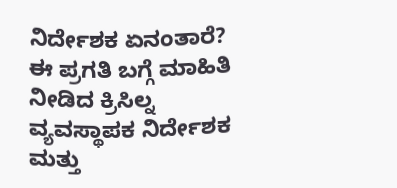ನಿರ್ದೇಶಕ ಏನಂತಾರೆ?
ಈ ಪ್ರಗತಿ ಬಗ್ಗೆ ಮಾಹಿತಿ ನೀಡಿದ ಕ್ರಿಸಿಲ್ನ ವ್ಯವಸ್ಥಾಪಕ ನಿರ್ದೇಶಕ ಮತ್ತು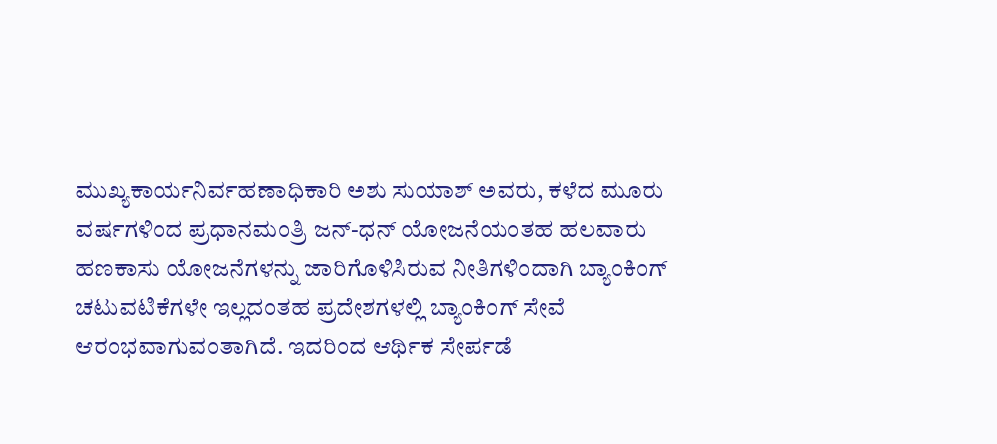ಮುಖ್ಯಕಾರ್ಯನಿರ್ವಹಣಾಧಿಕಾರಿ ಅಶು ಸುಯಾಶ್ ಅವರು, ಕಳೆದ ಮೂರು ವರ್ಷಗಳಿಂದ ಪ್ರಧಾನಮಂತ್ರಿ ಜನ್-ಧನ್ ಯೋಜನೆಯಂತಹ ಹಲವಾರು ಹಣಕಾಸು ಯೋಜನೆಗಳನ್ನು ಜಾರಿಗೊಳಿಸಿರುವ ನೀತಿಗಳಿಂದಾಗಿ ಬ್ಯಾಂಕಿಂಗ್ ಚಟುವಟಿಕೆಗಳೇ ಇಲ್ಲದಂತಹ ಪ್ರದೇಶಗಳಲ್ಲಿ ಬ್ಯಾಂಕಿಂಗ್ ಸೇವೆ ಆರಂಭವಾಗುವಂತಾಗಿದೆ. ಇದರಿಂದ ಆರ್ಥಿಕ ಸೇರ್ಪಡೆ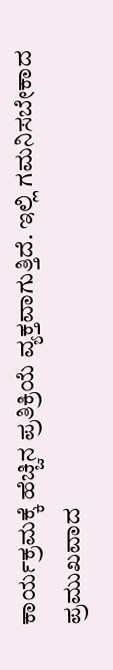ಕಾರ್ಯಕ್ರಮಕ್ಕೆ ಹೆಚ್ಚಿನ ಪ್ರತಿಕ್ರಿಯೆ ವ್ಯಕ್ತವಾಗುತ್ತಿದೆ. ಇಲ್ಲಿ ಗಮನಿಸಬೇಕಾದ ಪ್ರಮುಖವಾದ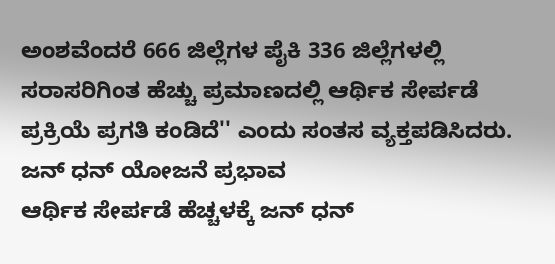ಅಂಶವೆಂದರೆ 666 ಜಿಲ್ಲೆಗಳ ಪೈಕಿ 336 ಜಿಲ್ಲೆಗಳಲ್ಲಿ ಸರಾಸರಿಗಿಂತ ಹೆಚ್ಚು ಪ್ರಮಾಣದಲ್ಲಿ ಆರ್ಥಿಕ ಸೇರ್ಪಡೆ ಪ್ರಕ್ರಿಯೆ ಪ್ರಗತಿ ಕಂಡಿದೆ'' ಎಂದು ಸಂತಸ ವ್ಯಕ್ತಪಡಿಸಿದರು.
ಜನ್ ಧನ್ ಯೋಜನೆ ಪ್ರಭಾವ
ಆರ್ಥಿಕ ಸೇರ್ಪಡೆ ಹೆಚ್ಚಳಕ್ಕೆ ಜನ್ ಧನ್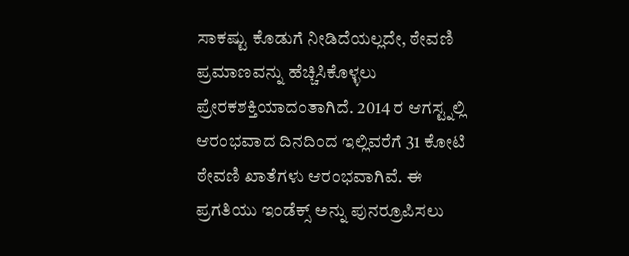ಸಾಕಷ್ಟು ಕೊಡುಗೆ ನೀಡಿದೆಯಲ್ಲದೇ, ಠೇವಣಿ ಪ್ರಮಾಣವನ್ನು ಹೆಚ್ಚಿಸಿಕೊಳ್ಳಲು ಪ್ರೇರಕಶಕ್ತಿಯಾದಂತಾಗಿದೆ. 2014 ರ ಆಗಸ್ಟ್ನಲ್ಲಿ ಆರಂಭವಾದ ದಿನದಿಂದ ಇಲ್ಲಿವರೆಗೆ 31 ಕೋಟಿ ಠೇವಣಿ ಖಾತೆಗಳು ಆರಂಭವಾಗಿವೆ. ಈ ಪ್ರಗತಿಯು ಇಂಡೆಕ್ಸ್ ಅನ್ನು ಪುನರ್ರೂಪಿಸಲು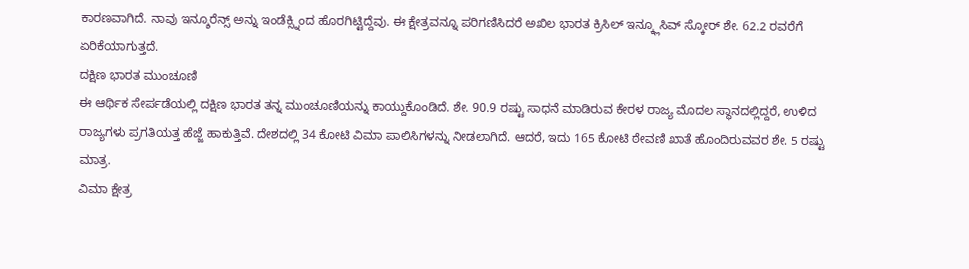ಕಾರಣವಾಗಿದೆ. ನಾವು ಇನ್ಶೂರೆನ್ಸ್ ಅನ್ನು ಇಂಡೆಕ್ಸ್ನಿಂದ ಹೊರಗಿಟ್ಟಿದ್ದೆವು. ಈ ಕ್ಷೇತ್ರವನ್ನೂ ಪರಿಗಣಿಸಿದರೆ ಅಖಿಲ ಭಾರತ ಕ್ರಿಸಿಲ್ ಇನ್ಕ್ಲೂಸಿವ್ ಸ್ಕೋರ್ ಶೇ. 62.2 ರವರೆಗೆ ಏರಿಕೆಯಾಗುತ್ತದೆ.
ದಕ್ಷಿಣ ಭಾರತ ಮುಂಚೂಣಿ
ಈ ಆರ್ಥಿಕ ಸೇರ್ಪಡೆಯಲ್ಲಿ ದಕ್ಷಿಣ ಭಾರತ ತನ್ನ ಮುಂಚೂಣಿಯನ್ನು ಕಾಯ್ದುಕೊಂಡಿದೆ. ಶೇ. 90.9 ರಷ್ಟು ಸಾಧನೆ ಮಾಡಿರುವ ಕೇರಳ ರಾಜ್ಯ ಮೊದಲ ಸ್ಥಾನದಲ್ಲಿದ್ದರೆ, ಉಳಿದ ರಾಜ್ಯಗಳು ಪ್ರಗತಿಯತ್ತ ಹೆಜ್ಜೆ ಹಾಕುತ್ತಿವೆ. ದೇಶದಲ್ಲಿ 34 ಕೋಟಿ ವಿಮಾ ಪಾಲಿಸಿಗಳನ್ನು ನೀಡಲಾಗಿದೆ. ಆದರೆ, ಇದು 165 ಕೋಟಿ ಠೇವಣಿ ಖಾತೆ ಹೊಂದಿರುವವರ ಶೇ. 5 ರಷ್ಟು ಮಾತ್ರ.
ವಿಮಾ ಕ್ಷೇತ್ರ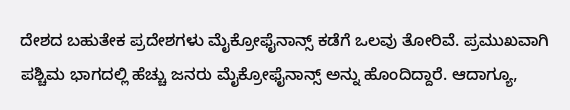ದೇಶದ ಬಹುತೇಕ ಪ್ರದೇಶಗಳು ಮೈಕ್ರೋಫೈನಾನ್ಸ್ ಕಡೆಗೆ ಒಲವು ತೋರಿವೆ. ಪ್ರಮುಖವಾಗಿ ಪಶ್ಚಿಮ ಭಾಗದಲ್ಲಿ ಹೆಚ್ಚು ಜನರು ಮೈಕ್ರೋಫೈನಾನ್ಸ್ ಅನ್ನು ಹೊಂದಿದ್ದಾರೆ. ಆದಾಗ್ಯೂ,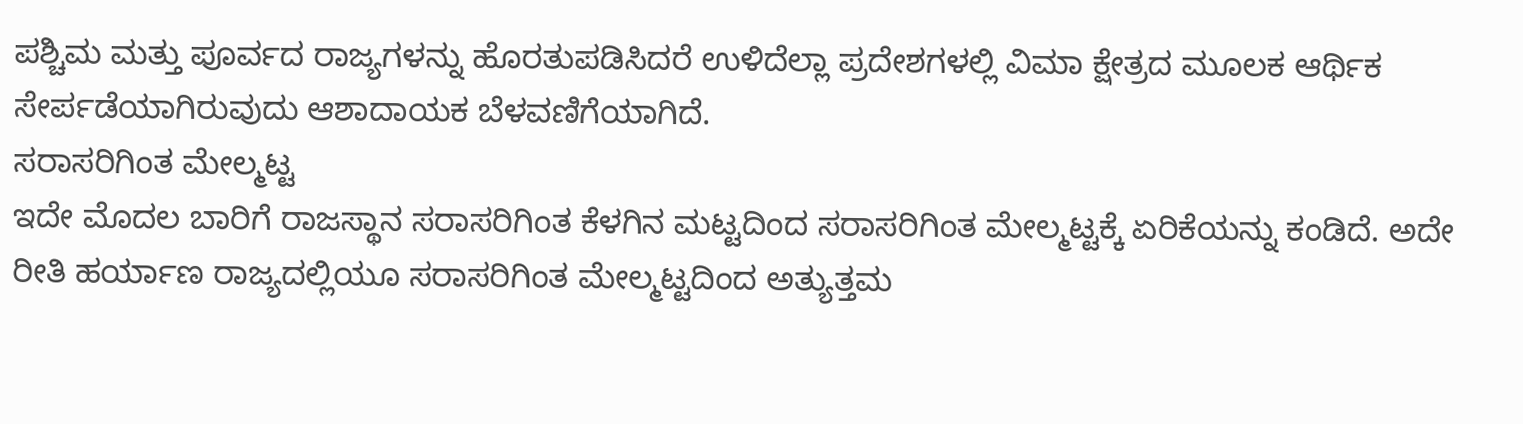ಪಶ್ಚಿಮ ಮತ್ತು ಪೂರ್ವದ ರಾಜ್ಯಗಳನ್ನು ಹೊರತುಪಡಿಸಿದರೆ ಉಳಿದೆಲ್ಲಾ ಪ್ರದೇಶಗಳಲ್ಲಿ ವಿಮಾ ಕ್ಷೇತ್ರದ ಮೂಲಕ ಆರ್ಥಿಕ ಸೇರ್ಪಡೆಯಾಗಿರುವುದು ಆಶಾದಾಯಕ ಬೆಳವಣಿಗೆಯಾಗಿದೆ.
ಸರಾಸರಿಗಿಂತ ಮೇಲ್ಮಟ್ಟ
ಇದೇ ಮೊದಲ ಬಾರಿಗೆ ರಾಜಸ್ಥಾನ ಸರಾಸರಿಗಿಂತ ಕೆಳಗಿನ ಮಟ್ಟದಿಂದ ಸರಾಸರಿಗಿಂತ ಮೇಲ್ಮಟ್ಟಕ್ಕೆ ಏರಿಕೆಯನ್ನು ಕಂಡಿದೆ. ಅದೇ ರೀತಿ ಹರ್ಯಾಣ ರಾಜ್ಯದಲ್ಲಿಯೂ ಸರಾಸರಿಗಿಂತ ಮೇಲ್ಮಟ್ಟದಿಂದ ಅತ್ಯುತ್ತಮ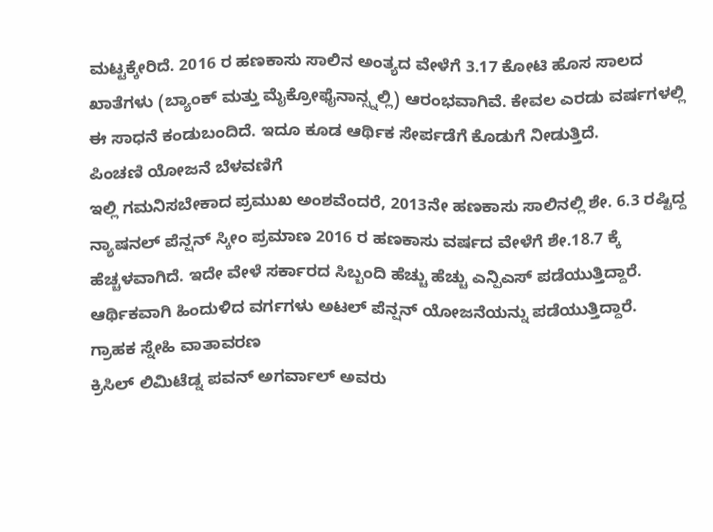ಮಟ್ಟಕ್ಕೇರಿದೆ. 2016 ರ ಹಣಕಾಸು ಸಾಲಿನ ಅಂತ್ಯದ ವೇಳೆಗೆ 3.17 ಕೋಟಿ ಹೊಸ ಸಾಲದ ಖಾತೆಗಳು (ಬ್ಯಾಂಕ್ ಮತ್ತು ಮೈಕ್ರೋಫೈನಾನ್ಸ್ನಲ್ಲಿ) ಆರಂಭವಾಗಿವೆ. ಕೇವಲ ಎರಡು ವರ್ಷಗಳಲ್ಲಿ ಈ ಸಾಧನೆ ಕಂಡುಬಂದಿದೆ. ಇದೂ ಕೂಡ ಆರ್ಥಿಕ ಸೇರ್ಪಡೆಗೆ ಕೊಡುಗೆ ನೀಡುತ್ತಿದೆ.
ಪಿಂಚಣಿ ಯೋಜನೆ ಬೆಳವಣಿಗೆ
ಇಲ್ಲಿ ಗಮನಿಸಬೇಕಾದ ಪ್ರಮುಖ ಅಂಶವೆಂದರೆ, 2013ನೇ ಹಣಕಾಸು ಸಾಲಿನಲ್ಲಿ ಶೇ. 6.3 ರಷ್ಟಿದ್ದ ನ್ಯಾಷನಲ್ ಪೆನ್ಷನ್ ಸ್ಕೀಂ ಪ್ರಮಾಣ 2016 ರ ಹಣಕಾಸು ವರ್ಷದ ವೇಳೆಗೆ ಶೇ.18.7 ಕ್ಕೆ ಹೆಚ್ಚಳವಾಗಿದೆ. ಇದೇ ವೇಳೆ ಸರ್ಕಾರದ ಸಿಬ್ಬಂದಿ ಹೆಚ್ಚು ಹೆಚ್ಚು ಎನ್ಪಿಎಸ್ ಪಡೆಯುತ್ತಿದ್ದಾರೆ. ಆರ್ಥಿಕವಾಗಿ ಹಿಂದುಳಿದ ವರ್ಗಗಳು ಅಟಲ್ ಪೆನ್ಷನ್ ಯೋಜನೆಯನ್ನು ಪಡೆಯುತ್ತಿದ್ದಾರೆ.
ಗ್ರಾಹಕ ಸ್ನೇಹಿ ವಾತಾವರಣ
ಕ್ರಿಸಿಲ್ ಲಿಮಿಟೆಡ್ನ ಪವನ್ ಅಗರ್ವಾಲ್ ಅವರು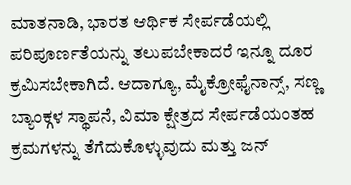ಮಾತನಾಡಿ, ಭಾರತ ಆರ್ಥಿಕ ಸೇರ್ಪಡೆಯಲ್ಲಿ ಪರಿಪೂರ್ಣತೆಯನ್ನು ತಲುಪಬೇಕಾದರೆ ಇನ್ನೂ ದೂರ ಕ್ರಮಿಸಬೇಕಾಗಿದೆ. ಆದಾಗ್ಯೂ, ಮೈಕ್ರೋಫೈನಾನ್ಸ್, ಸಣ್ಣ ಬ್ಯಾಂಕ್ಗಳ ಸ್ಥಾಪನೆ, ವಿಮಾ ಕ್ಷೇತ್ರದ ಸೇರ್ಪಡೆಯಂತಹ ಕ್ರಮಗಳನ್ನು ತೆಗೆದುಕೊಳ್ಳುವುದು ಮತ್ತು ಜನ್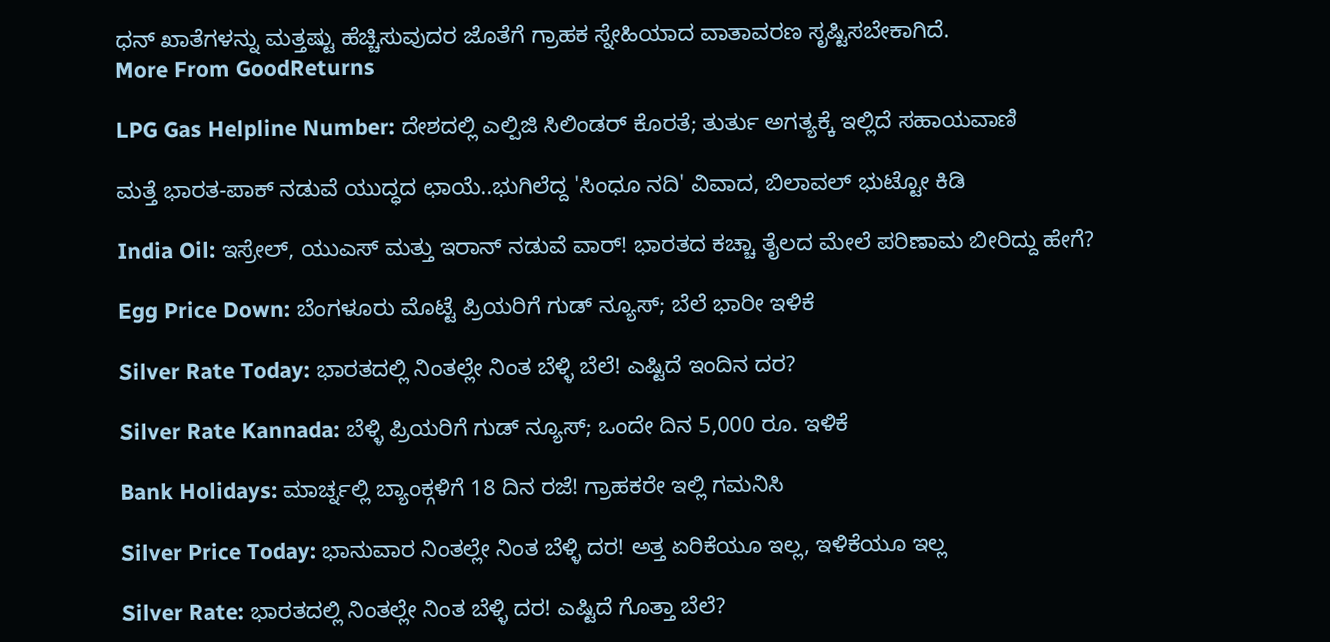ಧನ್ ಖಾತೆಗಳನ್ನು ಮತ್ತಷ್ಟು ಹೆಚ್ಚಿಸುವುದರ ಜೊತೆಗೆ ಗ್ರಾಹಕ ಸ್ನೇಹಿಯಾದ ವಾತಾವರಣ ಸೃಷ್ಟಿಸಬೇಕಾಗಿದೆ.
More From GoodReturns

LPG Gas Helpline Number: ದೇಶದಲ್ಲಿ ಎಲ್ಪಿಜಿ ಸಿಲಿಂಡರ್ ಕೊರತೆ; ತುರ್ತು ಅಗತ್ಯಕ್ಕೆ ಇಲ್ಲಿದೆ ಸಹಾಯವಾಣಿ

ಮತ್ತೆ ಭಾರತ-ಪಾಕ್ ನಡುವೆ ಯುದ್ಧದ ಛಾಯೆ..ಭುಗಿಲೆದ್ದ 'ಸಿಂಧೂ ನದಿ' ವಿವಾದ, ಬಿಲಾವಲ್ ಭುಟ್ಟೋ ಕಿಡಿ

India Oil: ಇಸ್ರೇಲ್, ಯುಎಸ್ ಮತ್ತು ಇರಾನ್ ನಡುವೆ ವಾರ್! ಭಾರತದ ಕಚ್ಚಾ ತೈಲದ ಮೇಲೆ ಪರಿಣಾಮ ಬೀರಿದ್ದು ಹೇಗೆ?

Egg Price Down: ಬೆಂಗಳೂರು ಮೊಟ್ಟೆ ಪ್ರಿಯರಿಗೆ ಗುಡ್ ನ್ಯೂಸ್; ಬೆಲೆ ಭಾರೀ ಇಳಿಕೆ

Silver Rate Today: ಭಾರತದಲ್ಲಿ ನಿಂತಲ್ಲೇ ನಿಂತ ಬೆಳ್ಳಿ ಬೆಲೆ! ಎಷ್ಟಿದೆ ಇಂದಿನ ದರ?

Silver Rate Kannada: ಬೆಳ್ಳಿ ಪ್ರಿಯರಿಗೆ ಗುಡ್ ನ್ಯೂಸ್; ಒಂದೇ ದಿನ 5,000 ರೂ. ಇಳಿಕೆ

Bank Holidays: ಮಾರ್ಚ್ನಲ್ಲಿ ಬ್ಯಾಂಕ್ಗಳಿಗೆ 18 ದಿನ ರಜೆ! ಗ್ರಾಹಕರೇ ಇಲ್ಲಿ ಗಮನಿಸಿ

Silver Price Today: ಭಾನುವಾರ ನಿಂತಲ್ಲೇ ನಿಂತ ಬೆಳ್ಳಿ ದರ! ಅತ್ತ ಏರಿಕೆಯೂ ಇಲ್ಲ, ಇಳಿಕೆಯೂ ಇಲ್ಲ

Silver Rate: ಭಾರತದಲ್ಲಿ ನಿಂತಲ್ಲೇ ನಿಂತ ಬೆಳ್ಳಿ ದರ! ಎಷ್ಟಿದೆ ಗೊತ್ತಾ ಬೆಲೆ?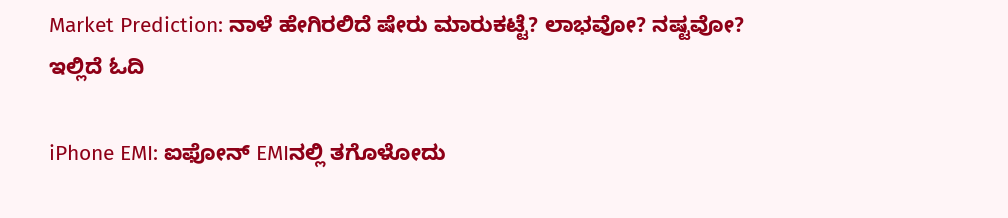Market Prediction: ನಾಳೆ ಹೇಗಿರಲಿದೆ ಷೇರು ಮಾರುಕಟ್ಟೆ? ಲಾಭವೋ? ನಷ್ಟವೋ? ಇಲ್ಲಿದೆ ಓದಿ

iPhone EMI: ಐಫೋನ್ EMIನಲ್ಲಿ ತಗೊಳೋದು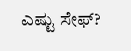ಎಷ್ಟು ಸೇಫ್?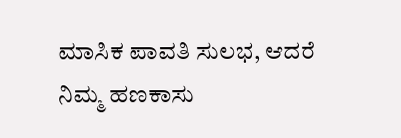ಮಾಸಿಕ ಪಾವತಿ ಸುಲಭ, ಆದರೆ ನಿಮ್ಮ ಹಣಕಾಸು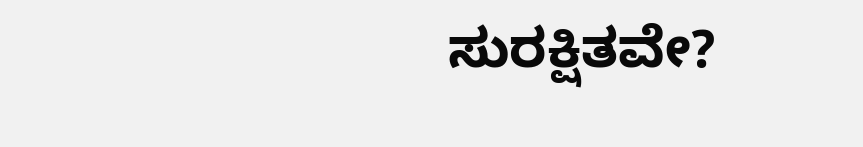ಸುರಕ್ಷಿತವೇ?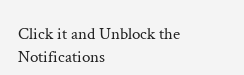Click it and Unblock the Notifications